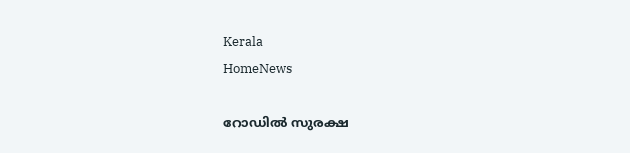Kerala
HomeNews

റോഡിൽ സുരക്ഷ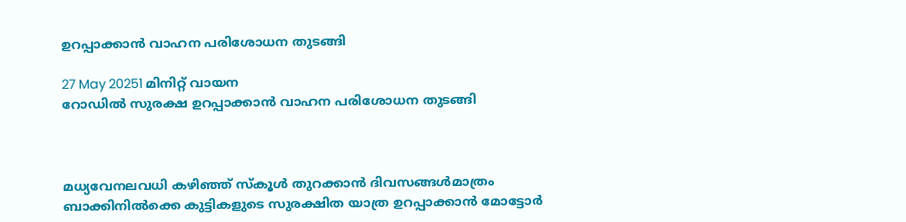ഉറപ്പാക്കാൻ വാഹന പരിശോധന തുടങ്ങി

27 May 20251 മിനിറ്റ് വായന
റോഡിൽ സുരക്ഷ ഉറപ്പാക്കാൻ വാഹന പരിശോധന തുടങ്ങി



മധ്യവേനലവധി കഴിഞ്ഞ് സ്കൂൾ തുറക്കാൻ ദിവസങ്ങൾമാത്രം ബാക്കിനിൽക്കെ കുട്ടികളുടെ സുരക്ഷിത യാത്ര ഉറപ്പാക്കാൻ മോട്ടോർ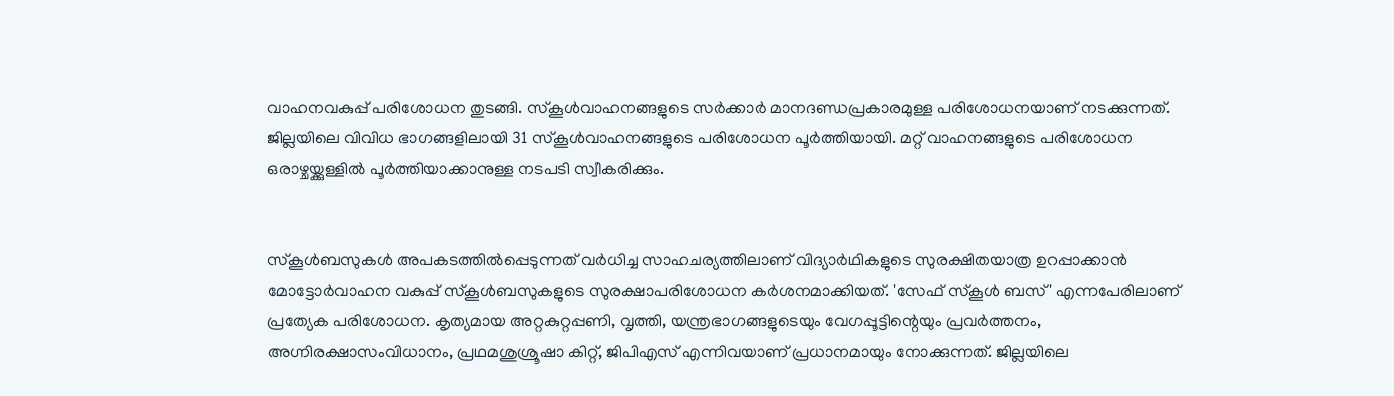വാഹനവകുപ്പ് പരിശോധന തുടങ്ങി. സ്കൂൾവാഹനങ്ങളുടെ സർക്കാർ മാനദണ്ഡപ്രകാരമുള്ള പരിശോധനയാണ് നടക്കുന്നത്. ജില്ലയിലെ വിവിധ ഭാഗങ്ങളിലായി 31 സ്കൂൾവാഹനങ്ങളുടെ പരിശോധന പൂർത്തിയായി. മറ്റ് വാഹനങ്ങളുടെ പരിശോധന ഒരാഴ്ചയ്ക്കുള്ളിൽ പൂർത്തിയാക്കാനുള്ള നടപടി സ്വീകരിക്കും.


സ്കൂൾബസുകൾ അപകടത്തിൽപ്പെടുന്നത് വർധിച്ച സാഹചര്യത്തിലാണ് വിദ്യാർഥികളുടെ സുരക്ഷിതയാത്ര ഉറപ്പാക്കാൻ മോട്ടോർവാഹന വകുപ്പ് സ്കൂൾബസുകളുടെ സുരക്ഷാപരിശോധന കർശനമാക്കിയത്. 'സേഫ് സ്കൂൾ ബസ്' എന്നപേരിലാണ് പ്രത്യേക പരിശോധന. കൃത്യമായ അറ്റകുറ്റപ്പണി, വൃത്തി, യന്ത്രഭാഗങ്ങളുടെയും വേഗപ്പൂട്ടിന്റെയും പ്രവർത്തനം, അഗ്നിരക്ഷാസംവിധാനം, പ്രഥമശുശ്രൂഷാ കിറ്റ്, ജിപിഎസ് എന്നിവയാണ് പ്രധാനമായും നോക്കുന്നത്. ജില്ലയിലെ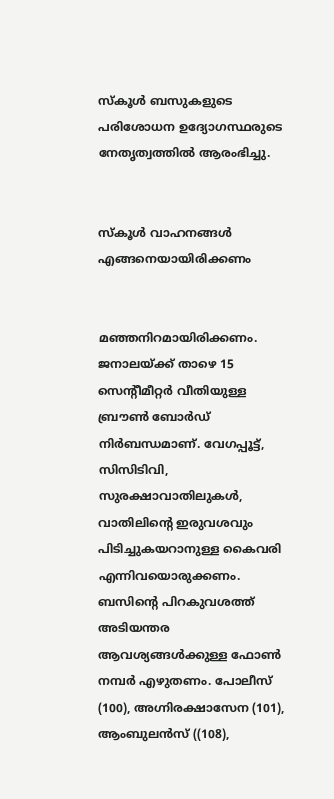സ്കൂൾ ബസുകളുടെ പരിശോധന ഉദ്യോഗസ്ഥരുടെ നേതൃത്വത്തിൽ ആരംഭിച്ചു.


സ്കൂൾ വാഹനങ്ങൾ എങ്ങനെയായിരിക്കണം


മഞ്ഞനിറമായിരിക്കണം. ജനാലയ്ക്ക് താഴെ 15 സെന്റീമീറ്റർ വീതിയുള്ള ബ്രൗൺ ബോർഡ്‌ നിർബന്ധമാണ്. വേഗപ്പൂട്ട്, സിസിടിവി, സുരക്ഷാവാതിലുകൾ, വാതിലിന്റെ ഇരുവശവും പിടിച്ചുകയറാനുള്ള കൈവരി എന്നിവയൊരുക്കണം. ബസിന്റെ പിറകുവശത്ത് അടിയന്തര ആവശ്യങ്ങൾക്കുള്ള ഫോൺ നമ്പർ എഴുതണം. പോലീസ് (100), അഗ്നിരക്ഷാസേന (101), ആംബുലൻസ് ((108),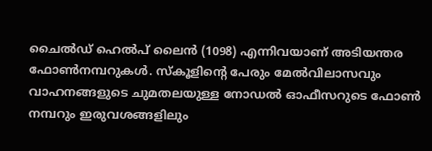ചൈൽഡ് ഹെൽപ് ലൈൻ (1098) എന്നിവയാണ് അടിയന്തര ഫോൺനമ്പറുകൾ. സ്കൂളിന്റെ പേരും മേൽവിലാസവും വാഹനങ്ങളുടെ ചുമതലയുള്ള നോഡൽ ഓഫീസറുടെ ഫോൺ നമ്പറും ഇരുവശങ്ങളിലും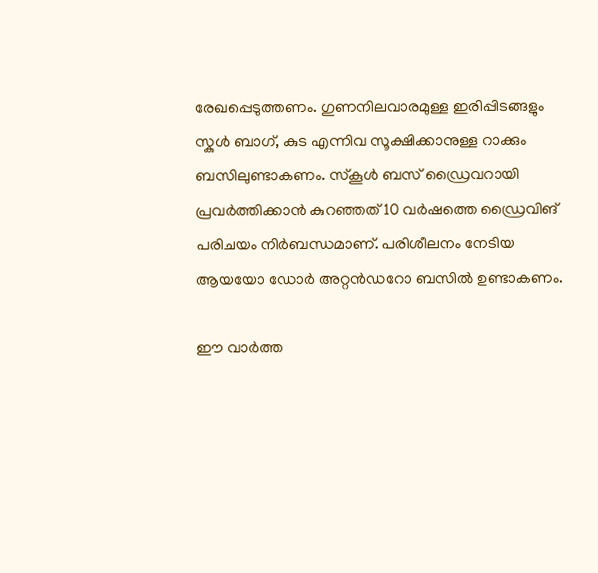രേഖപ്പെടുത്തണം. ഗുണനിലവാരമുള്ള ഇരിപ്പിടങ്ങളും സ്കുൾ ബാഗ്, കുട എന്നിവ സൂക്ഷിക്കാനുള്ള റാക്കും ബസിലുണ്ടാകണം. സ്കൂൾ ബസ് ഡ്രൈവറായി പ്രവർത്തിക്കാൻ കുറഞ്ഞത് 10 വർഷത്തെ ഡ്രൈവിങ് പരിചയം നിർബന്ധമാണ്. പരിശീലനം നേടിയ ആയയോ ഡോർ അറ്റൻഡറോ ബസിൽ ഉണ്ടാകണം.

ഈ വാർത്ത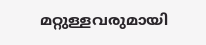മറ്റുള്ളവരുമായി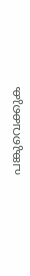പങ്കുവെക്കുക